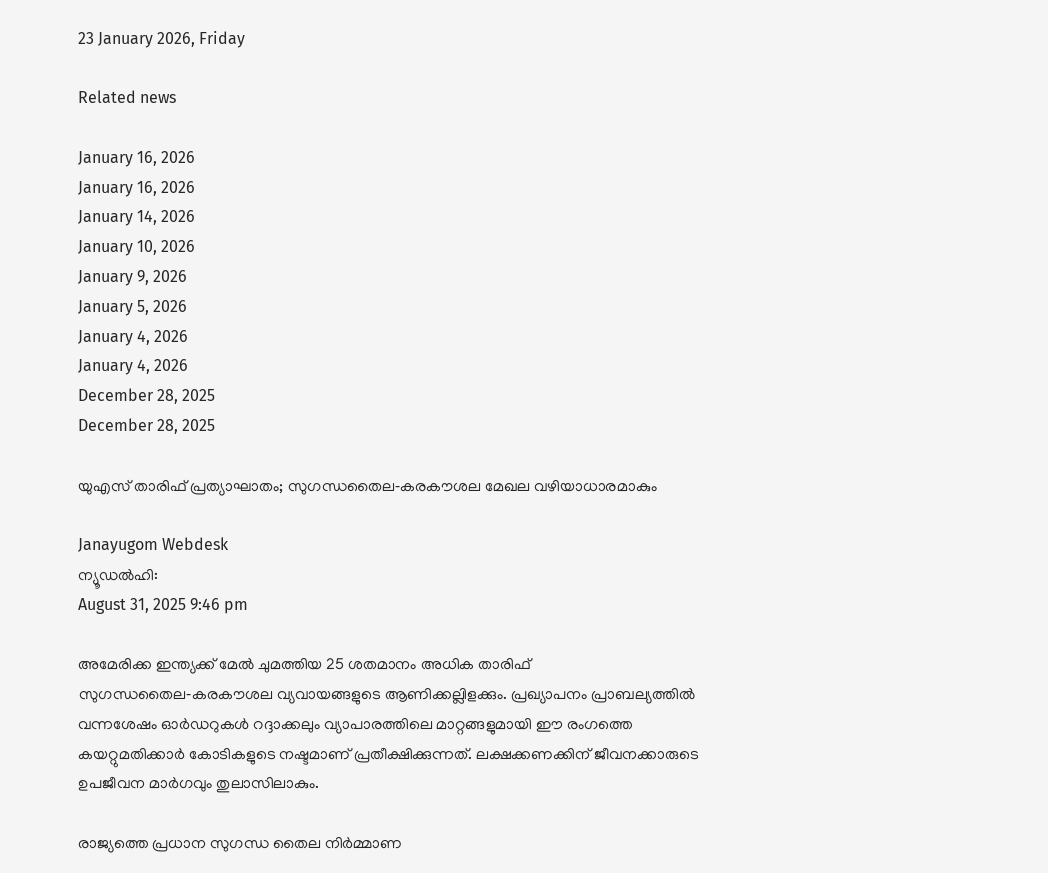23 January 2026, Friday

Related news

January 16, 2026
January 16, 2026
January 14, 2026
January 10, 2026
January 9, 2026
January 5, 2026
January 4, 2026
January 4, 2026
December 28, 2025
December 28, 2025

യുഎസ് താരിഫ് പ്രത്യാഘാതം; സുഗന്ധതൈല‑കരകൗശല മേഖല വഴിയാധാരമാകും

Janayugom Webdesk
ന്യൂഡല്‍ഹി:
August 31, 2025 9:46 pm

അമേരിക്ക ഇന്ത്യക്ക് മേല്‍ ചുമത്തിയ 25 ശതമാനം അധിക താരിഫ് സുഗന്ധതൈല‑കരകൗശല വ്യവായങ്ങളുടെ ആണിക്കല്ലിളക്കും. പ്രഖ്യാപനം പ്രാബല്യത്തില്‍ വന്നശേഷം ഓര്‍ഡറുകള്‍ റദ്ദാക്കലും വ്യാപാരത്തിലെ മാറ്റങ്ങളുമായി ഈ രംഗത്തെ കയറ്റുമതിക്കാര്‍ കോടികളുടെ നഷ്ടമാണ് പ്രതീക്ഷിക്കുന്നത്. ലക്ഷക്കണക്കിന് ജീവനക്കാരുടെ ഉപജീവന മാര്‍ഗവും തുലാസിലാകും.

രാജ്യത്തെ പ്രധാന സുഗന്ധ തൈല നിര്‍മ്മാണ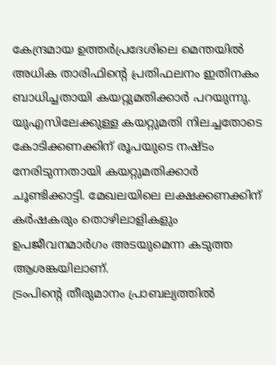കേന്ദ്രമായ ഉത്തര്‍പ്രദേശിലെ മെന്തയില്‍ അധിക താരിഫിന്റെ പ്രതിഫലനം ഇതിനകം ബാധിച്ചതായി കയറ്റുമതിക്കാര്‍ പറയുന്നു. യുഎസിലേക്കുള്ള കയറ്റുമതി നിലച്ചതോടെ കോടിക്കണക്കിന് രൂപയുടെ നഷ്ടം നേരിടുന്നതായി കയറ്റുമതിക്കാര്‍ ചൂണ്ടിക്കാട്ടി. മേഖലയിലെ ലക്ഷക്കണക്കിന് കര്‍ഷകരും തൊഴിലാളികളും ഉപജീവനമാര്‍ഗം അടയുമെന്ന കടുത്ത ആശങ്കയിലാണ്.
ട്രംപിന്റെ തീരുമാനം പ്രാബല്യത്തില്‍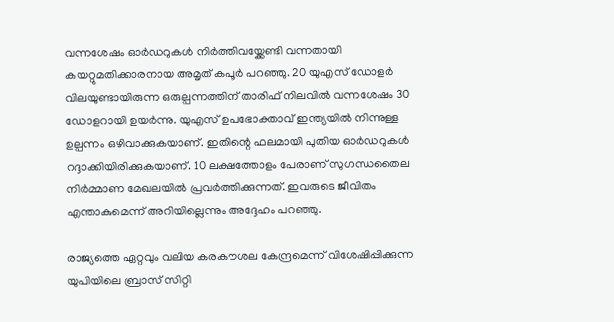വന്നശേഷം ഓര്‍ഡറുകള്‍ നിര്‍ത്തിവയ്ക്കേണ്ടി വന്നതായി കയറ്റുമതിക്കാരനായ അമൃത് കപൂര്‍ പറഞ്ഞു. 20 യുഎസ് ഡോളര്‍ വിലയുണ്ടായിരുന്ന ഒരുല്പന്നത്തിന് താരിഫ് നിലവില്‍ വന്നശേഷം 30 ഡോളറായി ഉയര്‍ന്നു. യുഎസ് ഉപഭോക്താവ് ഇന്ത്യയില്‍ നിന്നുള്ള ഉല്പന്നം ഒഴിവാക്കുകയാണ്. ഇതിന്റെ ഫലമായി പുതിയ ഓര്‍ഡറുകള്‍ റദ്ദാക്കിയിരിക്കുകയാണ്. 10 ലക്ഷത്തോളം പേരാണ് സുഗന്ധതൈല നിര്‍മ്മാണ മേഖലയില്‍ പ്രവര്‍ത്തിക്കുന്നത്. ഇവരുടെ ജീവിതം എന്താകുമെന്ന് അറിയില്ലെന്നും അദ്ദേഹം പറഞ്ഞു.

രാജ്യത്തെ ഏറ്റവും വലിയ കരകൗശല കേന്ദ്രമെന്ന് വിശേഷിപ്പിക്കുന്ന യുപിയിലെ ബ്രാസ് സിറ്റി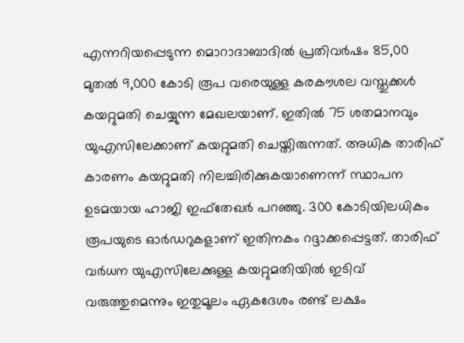എന്നറിയപ്പെടുന്ന മൊറാദാബാദില്‍ പ്രതിവര്‍ഷം 85,00 മുതല്‍ 9,000 കോടി രൂപ വരെയുള്ള കരകൗശല വസ്തുക്കള്‍ കയറ്റുമതി ചെയ്യുന്ന മേഖലയാണ്. ഇതില്‍ 75 ശതമാനവും യുഎസിലേക്കാണ് കയറ്റുമതി ചെയ്തിരുന്നത്. അധിക താരിഫ് കാരണം കയറ്റുമതി നിലച്ചിരിക്കുകയാണെന്ന് സ്ഥാപന ഉടമയായ ഹാജി ഇഫ്തേഖര്‍ പറഞ്ഞു. 300 കോടിയിലധികം രൂപയുടെ ഓര്‍ഡറുകളാണ് ഇതിനകം റദ്ദാക്കപ്പെട്ടത്. താരിഫ് വര്‍ധന യുഎസിലേക്കുള്ള കയറ്റുമതിയില്‍ ഇടിവ് വരുത്തുമെന്നും ഇതുമൂലം ഏകദേശം രണ്ട് ലക്ഷം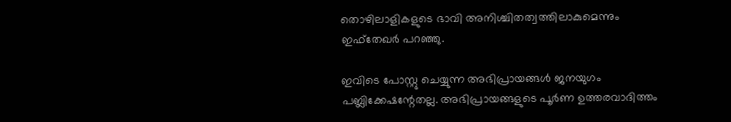തൊഴിലാളികളുടെ ഭാവി അനിശ്ചിതത്വത്തിലാകുമെന്നും ഇഫ്തേഖര്‍ പറഞ്ഞു.

ഇവിടെ പോസ്റ്റു ചെയ്യുന്ന അഭിപ്രായങ്ങള്‍ ജനയുഗം പബ്ലിക്കേഷന്റേതല്ല. അഭിപ്രായങ്ങളുടെ പൂര്‍ണ ഉത്തരവാദിത്തം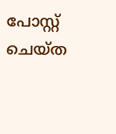പോസ്റ്റ് ചെയ്ത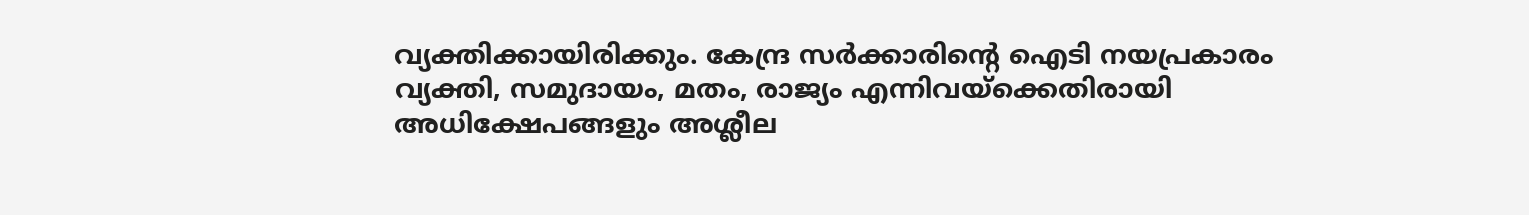വ്യക്തിക്കായിരിക്കും. കേന്ദ്ര സര്‍ക്കാരിന്റെ ഐടി നയപ്രകാരം വ്യക്തി, സമുദായം, മതം, രാജ്യം എന്നിവയ്‌ക്കെതിരായി അധിക്ഷേപങ്ങളും അശ്ലീല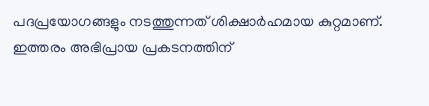പദപ്രയോഗങ്ങളും നടത്തുന്നത് ശിക്ഷാര്‍ഹമായ കുറ്റമാണ്. ഇത്തരം അഭിപ്രായ പ്രകടനത്തിന്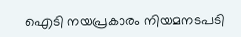ഐടി നയപ്രകാരം നിയമനടപടി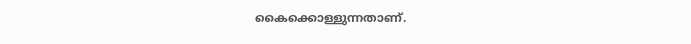കൈക്കൊള്ളുന്നതാണ്.